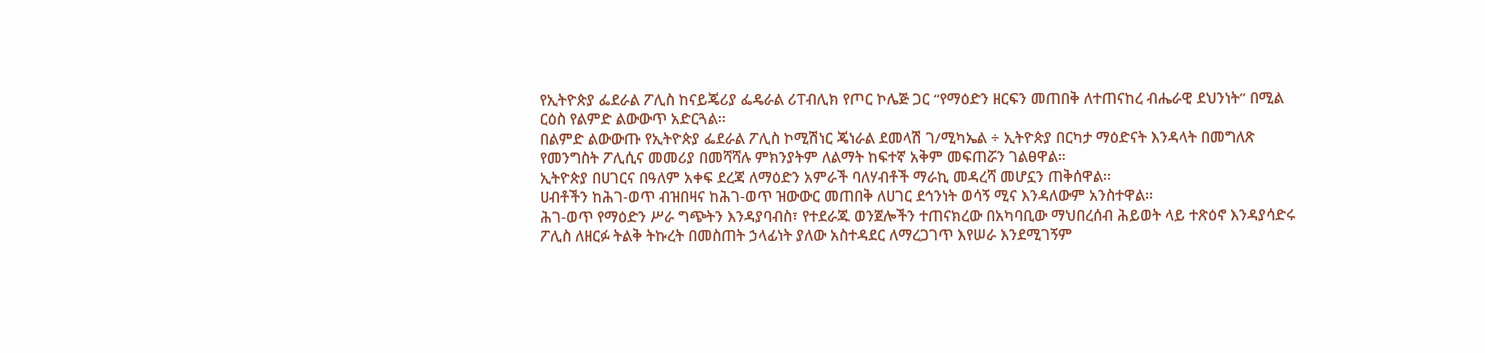የኢትዮጵያ ፌደራል ፖሊስ ከናይጄሪያ ፌዴራል ሪፐብሊክ የጦር ኮሌጅ ጋር “የማዕድን ዘርፍን መጠበቅ ለተጠናከረ ብሔራዊ ደህንነት” በሚል ርዕስ የልምድ ልውውጥ አድርጓል፡፡
በልምድ ልውውጡ የኢትዮጵያ ፌደራል ፖሊስ ኮሚሽነር ጄነራል ደመላሽ ገ/ሚካኤል ÷ ኢትዮጵያ በርካታ ማዕድናት እንዳላት በመግለጽ የመንግስት ፖሊሲና መመሪያ በመሻሻሉ ምክንያትም ለልማት ከፍተኛ አቅም መፍጠሯን ገልፀዋል።
ኢትዮጵያ በሀገርና በዓለም አቀፍ ደረጃ ለማዕድን አምራች ባለሃብቶች ማራኪ መዳረሻ መሆኗን ጠቅሰዋል፡፡
ሀብቶችን ከሕገ-ወጥ ብዝበዛና ከሕገ-ወጥ ዝውውር መጠበቅ ለሀገር ደኅንነት ወሳኝ ሚና እንዳለውም አንስተዋል፡፡
ሕገ-ወጥ የማዕድን ሥራ ግጭትን እንዳያባብስ፣ የተደራጁ ወንጀሎችን ተጠናክረው በአካባቢው ማህበረሰብ ሕይወት ላይ ተጽዕኖ እንዳያሳድሩ ፖሊስ ለዘርፉ ትልቅ ትኩረት በመስጠት ኃላፊነት ያለው አስተዳደር ለማረጋገጥ እየሠራ እንደሚገኝም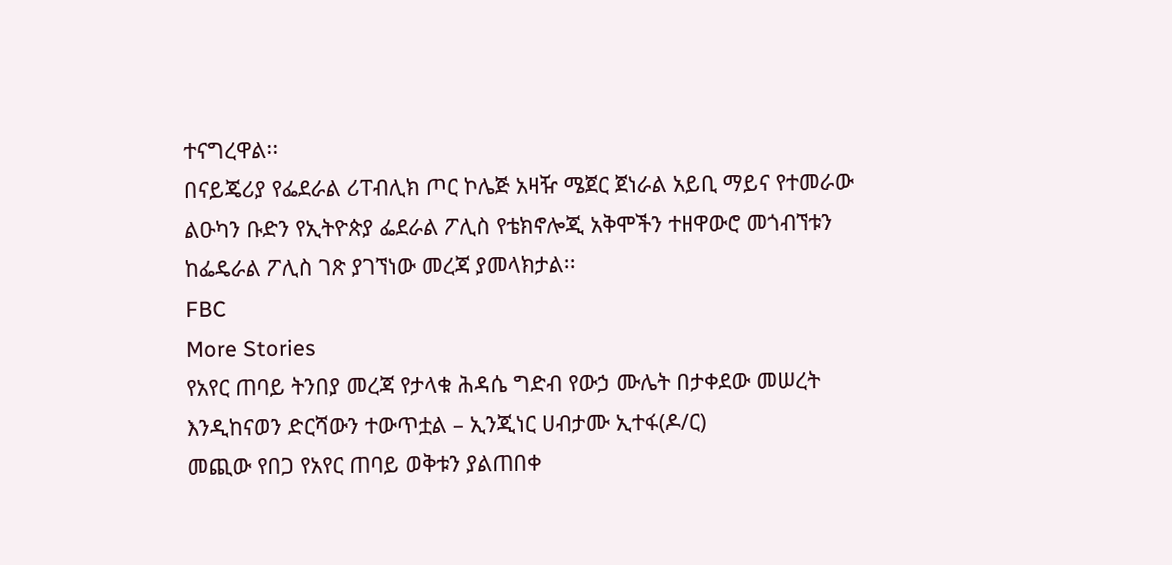ተናግረዋል፡፡
በናይጄሪያ የፌደራል ሪፐብሊክ ጦር ኮሌጅ አዛዥ ሜጀር ጀነራል አይቢ ማይና የተመራው ልዑካን ቡድን የኢትዮጵያ ፌደራል ፖሊስ የቴክኖሎጂ አቅሞችን ተዘዋውሮ መጎብኘቱን ከፌዴራል ፖሊስ ገጽ ያገኘነው መረጃ ያመላክታል፡፡
FBC
More Stories
የአየር ጠባይ ትንበያ መረጃ የታላቁ ሕዳሴ ግድብ የውኃ ሙሌት በታቀደው መሠረት እንዲከናወን ድርሻውን ተውጥቷል – ኢንጂነር ሀብታሙ ኢተፋ(ዶ/ር)
መጪው የበጋ የአየር ጠባይ ወቅቱን ያልጠበቀ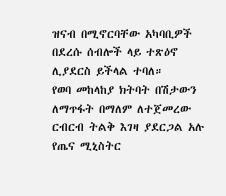ዝናብ በሚኖርባቸው አካባቢዎች በደረሱ ሰብሎች ላይ ተጽዕኖ ሊያደርስ ይችላል ተባለ።
የወባ መከላከያ ክትባት በሽታውን ለማጥፋት በማለም ለተጀመረው ርብርብ ትልቅ እገዛ ያደርጋል አሉ የጤና ሚኒስትር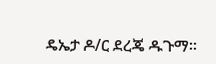ዴኤታ ዶ/ር ደረጄ ዱጉማ።